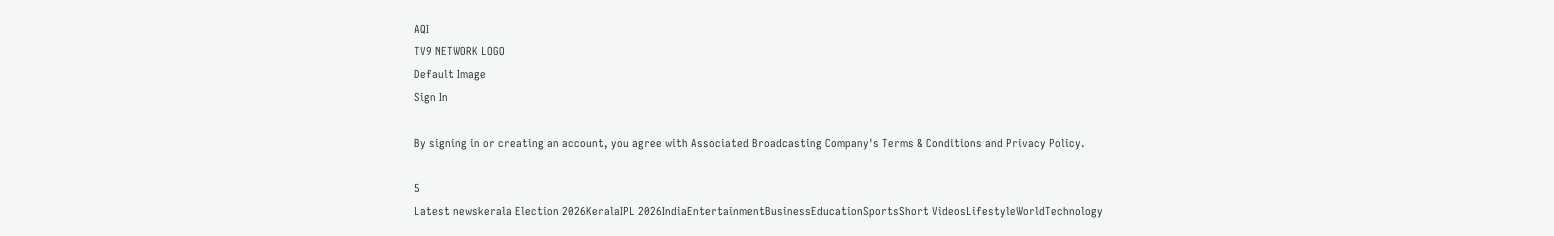AQI
TV9 NETWORK LOGO
Default Image
Sign In

By signing in or creating an account, you agree with Associated Broadcasting Company's Terms & Conditions and Privacy Policy.

5
Latest newskerala Election 2026KeralaIPL 2026IndiaEntertainmentBusinessEducationSportsShort VideosLifestyleWorldTechnology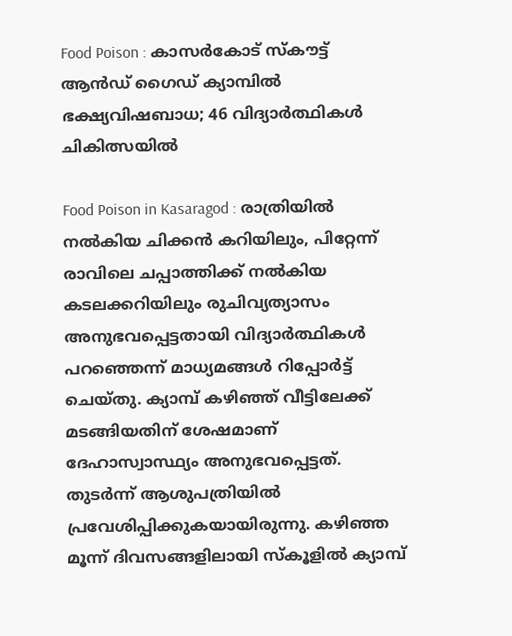Food Poison : കാസര്‍കോട്‌ സ്‌കൗട്ട് ആന്‍ഡ് ഗൈഡ് ക്യാമ്പില്‍ ഭക്ഷ്യവിഷബാധ; 46 വിദ്യാര്‍ത്ഥികള്‍ ചികിത്സയില്‍

Food Poison in Kasaragod : രാത്രിയില്‍ നല്‍കിയ ചിക്കന്‍ കറിയിലും, പിറ്റേന്ന് രാവിലെ ചപ്പാത്തിക്ക് നല്‍കിയ കടലക്കറിയിലും രുചിവ്യത്യാസം അനുഭവപ്പെട്ടതായി വിദ്യാര്‍ത്ഥികള്‍ പറഞ്ഞെന്ന് മാധ്യമങ്ങള്‍ റിപ്പോര്‍ട്ട് ചെയ്തു. ക്യാമ്പ് കഴിഞ്ഞ് വീട്ടിലേക്ക് മടങ്ങിയതിന് ശേഷമാണ് ദേഹാസ്വാസ്ഥ്യം അനുഭവപ്പെട്ടത്. തുടര്‍ന്ന് ആശുപത്രിയില്‍ പ്രവേശിപ്പിക്കുകയായിരുന്നു. കഴിഞ്ഞ മൂന്ന്‌ ദിവസങ്ങളിലായി സ്‌കൂളില്‍ ക്യാമ്പ്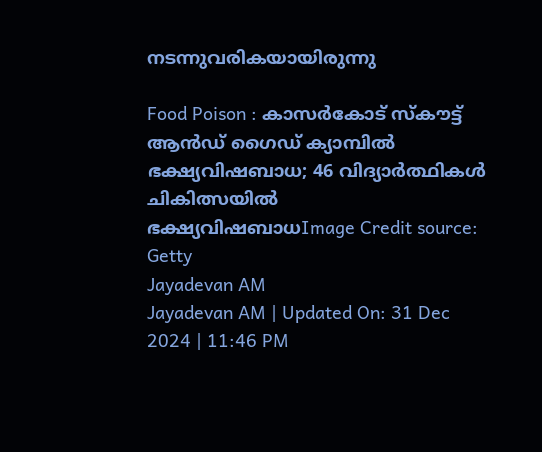നടന്നുവരികയായിരുന്നു

Food Poison : കാസര്‍കോട്‌ സ്‌കൗട്ട് ആന്‍ഡ് ഗൈഡ് ക്യാമ്പില്‍ ഭക്ഷ്യവിഷബാധ; 46 വിദ്യാര്‍ത്ഥികള്‍ ചികിത്സയില്‍
ഭക്ഷ്യവിഷബാധImage Credit source: Getty
Jayadevan AM
Jayadevan AM | Updated On: 31 Dec 2024 | 11:46 PM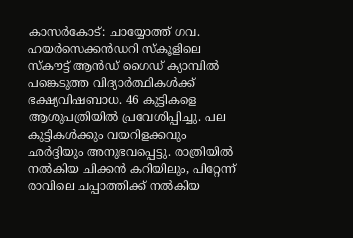കാസര്‍കോട്: ചായ്യോത്ത് ഗവ. ഹയര്‍സെക്കന്‍ഡറി സ്‌കൂളിലെ സ്‌കൗട്ട് ആന്‍ഡ് ഗൈഡ് ക്യാമ്പില്‍ പങ്കെടുത്ത വിദ്യാര്‍ത്ഥികള്‍ക്ക്‌ ഭക്ഷ്യവിഷബാധ. 46 കുട്ടികളെ ആശുപത്രിയില്‍ പ്രവേശിപ്പിച്ചു. പല കുട്ടികള്‍ക്കും വയറിളക്കവും ഛര്‍ദ്ദിയും അനുഭവപ്പെട്ടു. രാത്രിയില്‍ നല്‍കിയ ചിക്കന്‍ കറിയിലും, പിറ്റേന്ന് രാവിലെ ചപ്പാത്തിക്ക് നല്‍കിയ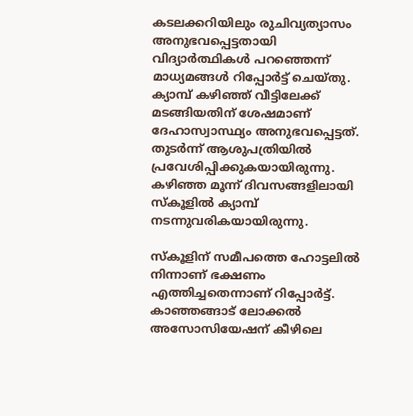കടലക്കറിയിലും രുചിവ്യത്യാസം അനുഭവപ്പെട്ടതായി വിദ്യാര്‍ത്ഥികള്‍ പറഞ്ഞെന്ന് മാധ്യമങ്ങള്‍ റിപ്പോര്‍ട്ട് ചെയ്തു. ക്യാമ്പ് കഴിഞ്ഞ് വീട്ടിലേക്ക് മടങ്ങിയതിന് ശേഷമാണ് ദേഹാസ്വാസ്ഥ്യം അനുഭവപ്പെട്ടത്. തുടര്‍ന്ന് ആശുപത്രിയില്‍ പ്രവേശിപ്പിക്കുകയായിരുന്നു. കഴിഞ്ഞ മൂന്ന്‌ ദിവസങ്ങളിലായി സ്‌കൂളില്‍ ക്യാമ്പ് നടന്നുവരികയായിരുന്നു.

സ്‌കൂളിന് സമീപത്തെ ഹോട്ടലില്‍ നിന്നാണ് ഭക്ഷണം എത്തിച്ചതെന്നാണ് റിപ്പോര്‍ട്ട്. കാഞ്ഞങ്ങാട് ലോക്കല്‍ അസോസിയേഷന് കീഴിലെ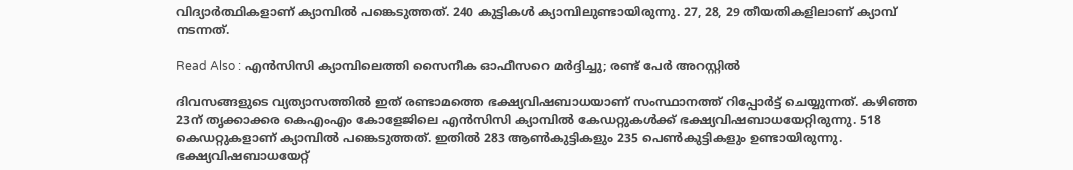വിദ്യാര്‍ത്ഥികളാണ് ക്യാമ്പില്‍ പങ്കെടുത്തത്. 240 കുട്ടികള്‍ ക്യാമ്പിലുണ്ടായിരുന്നു. 27, 28, 29 തീയതികളിലാണ് ക്യാമ്പ് നടന്നത്.

Read Also : എൻസിസി ക്യാമ്പിലെത്തി സൈനീക ഓഫീസറെ മർദ്ദിച്ചു; രണ്ട് പേർ അറസ്റ്റിൽ

ദിവസങ്ങളുടെ വ്യത്യാസത്തില്‍ ഇത് രണ്ടാമത്തെ ഭക്ഷ്യവിഷബാധയാണ് സംസ്ഥാനത്ത് റിപ്പോര്‍ട്ട് ചെയ്യുന്നത്. കഴിഞ്ഞ 23ന് തൃക്കാക്കര കെഎംഎം കോളേജിലെ എൻസിസി ക്യാമ്പിൽ കേഡറ്റുകൾക്ക് ഭക്ഷ്യവിഷബാധയേറ്റിരുന്നു. 518 കെഡറ്റുകളാണ് ക്യാമ്പില്‍ പങ്കെടുത്തത്. ഇതില്‍ 283 ആണ്‍കുട്ടികളും 235 പെണ്‍കുട്ടികളും ഉണ്ടായിരുന്നു. ഭക്ഷ്യവിഷബാധയേറ്റ്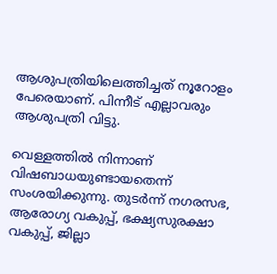ആശുപത്രിയിലെത്തിച്ചത് നൂറോളം പേരെയാണ്. പിന്നീട് എല്ലാവരും ആശുപത്രി വിട്ടു.

വെള്ളത്തില്‍ നിന്നാണ് വിഷബാധയുണ്ടായതെന്ന് സംശയിക്കുന്നു. തുടര്‍ന്ന് നഗരസഭ, ആരോഗ്യ വകുപ്പ്, ഭക്ഷ്യസുരക്ഷാ വകുപ്പ്, ജില്ലാ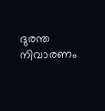ദുരന്ത നിവാരണം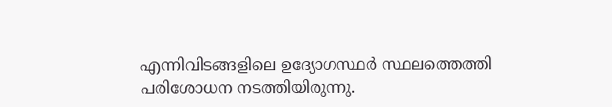എന്നിവിടങ്ങളിലെ ഉദ്യോഗസ്ഥര്‍ സ്ഥലത്തെത്തി പരിശോധന നടത്തിയിരുന്നു.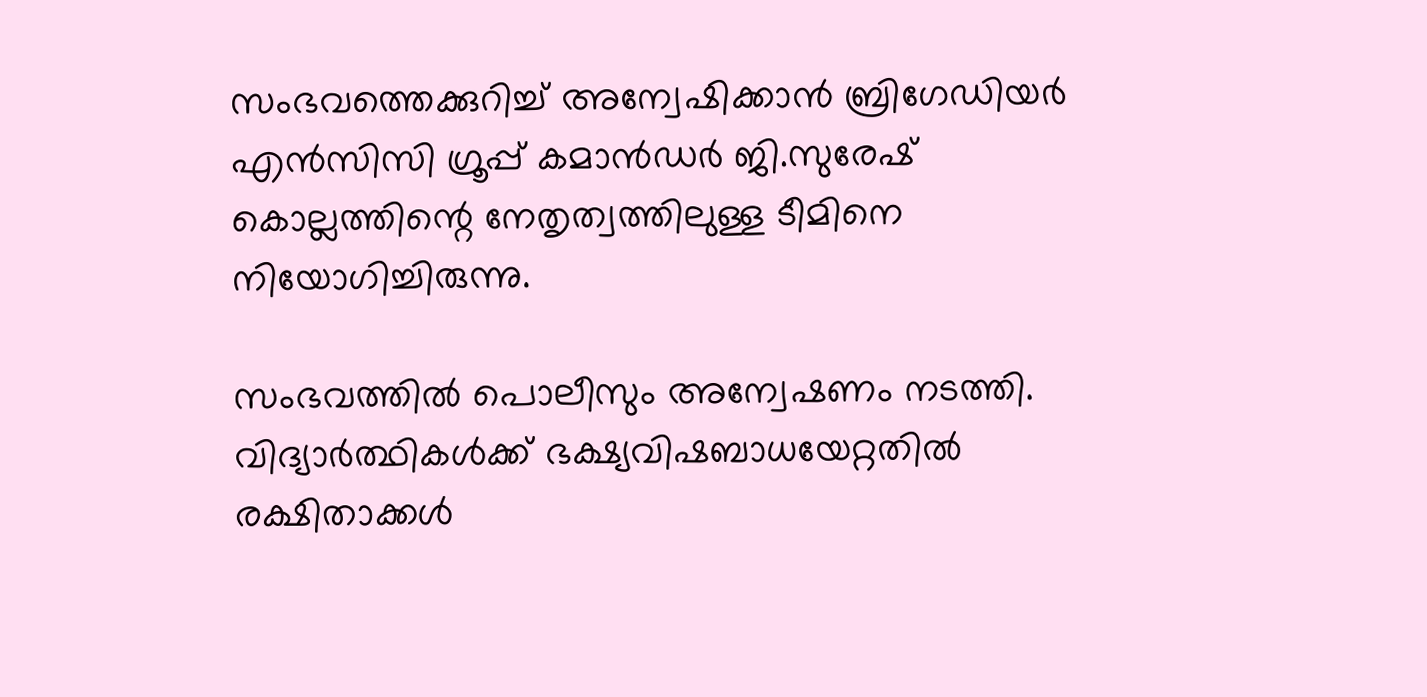സംഭവത്തെക്കുറിച്ച് അന്വേഷിക്കാന്‍ ബ്രിഗേഡിയർ എൻസിസി ഗ്രൂപ്പ് കമാൻഡർ ജി.സുരേഷ് കൊല്ലത്തിന്റെ നേതൃത്വത്തിലുള്ള ടീമിനെ നിയോഗിച്ചിരുന്നു.

സംഭവത്തില്‍ പൊലീസും അന്വേഷണം നടത്തി. വിദ്യാര്‍ത്ഥികള്‍ക്ക് ഭക്ഷ്യവിഷബാധയേറ്റതില്‍ രക്ഷിതാക്കള്‍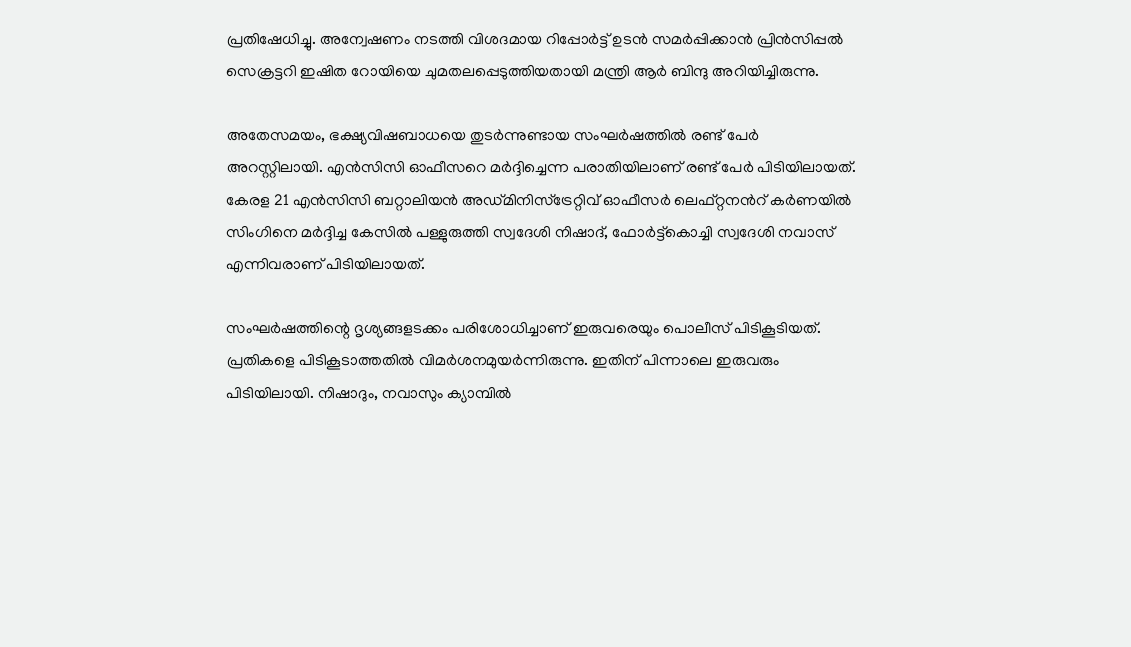പ്രതിഷേധിച്ചു. അന്വേഷണം നടത്തി വിശദമായ റിപ്പോര്‍ട്ട് ഉടന്‍ സമര്‍പ്പിക്കാന്‍ പ്രിൻസിപ്പൽ സെക്രട്ടറി ഇഷിത റോയിയെ ചുമതലപ്പെടുത്തിയതായി മന്ത്രി ആർ ബിന്ദു അറിയിച്ചിരുന്നു.

അതേസമയം, ഭക്ഷ്യവിഷബാധയെ തുടര്‍ന്നുണ്ടായ സംഘര്‍ഷത്തില്‍ രണ്ട് പേര്‍ അറസ്റ്റിലായി. എൻസിസി ഓഫീസറെ മർദ്ദിച്ചെന്ന പരാതിയിലാണ് രണ്ട് പേര്‍ പിടിയിലായത്. കേരള 21 എൻസിസി ബറ്റാലിയൻ അഡ്മിനിസ്ട്രേറ്റിവ് ഓഫീസർ ലെഫ്റ്റനന്‍റ് കർണയിൽ സിംഗിനെ മര്‍ദ്ദിച്ച കേസില്‍ പള്ളുരുത്തി സ്വദേശി നിഷാദ്, ഫോർട്ട്കൊച്ചി സ്വദേശി നവാസ് എന്നിവരാണ് പിടിയിലായത്.

സംഘര്‍ഷത്തിന്റെ ദൃശ്യങ്ങളടക്കം പരിശോധിച്ചാണ് ഇരുവരെയും പൊലീസ് പിടികൂടിയത്. പ്രതികളെ പിടികൂടാത്തതില്‍ വിമര്‍ശനമുയര്‍ന്നിരുന്നു. ഇതിന് പിന്നാലെ ഇരുവരും പിടിയിലായി. നിഷാദും, നവാസും ക്യാമ്പില്‍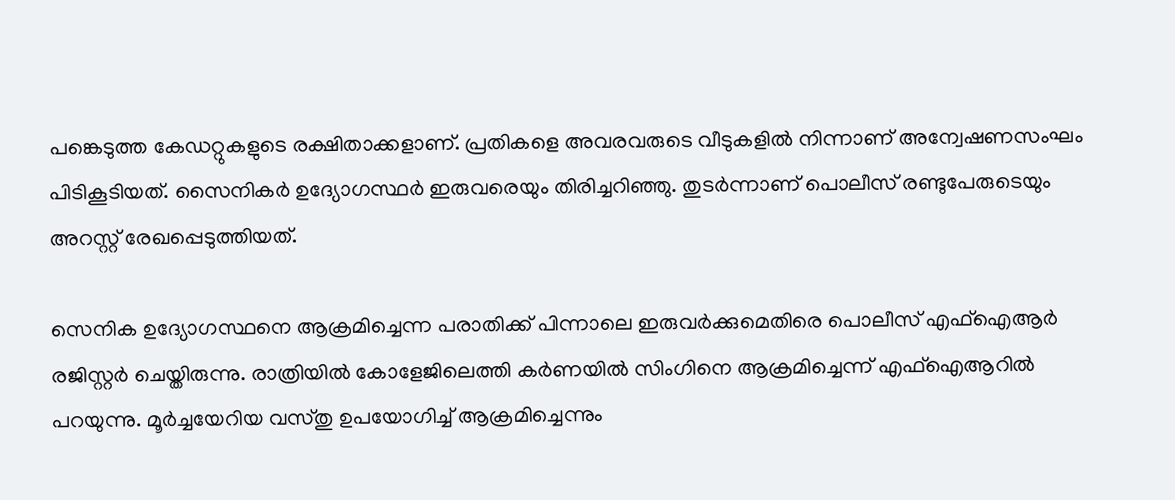പങ്കെടുത്ത കേഡറ്റുകളുടെ രക്ഷിതാക്കളാണ്. പ്രതികളെ അവരവരുടെ വീടുകളില്‍ നിന്നാണ് അന്വേഷണസംഘം പിടികൂടിയത്. സൈനികര്‍ ഉദ്യോഗസ്ഥര്‍ ഇരുവരെയും തിരിച്ചറിഞ്ഞു. തുടര്‍ന്നാണ് പൊലീസ് രണ്ടുപേരുടെയും അറസ്റ്റ് രേഖപ്പെടുത്തിയത്.

സെനിക ഉദ്യോഗസ്ഥനെ ആക്രമിച്ചെന്ന പരാതിക്ക് പിന്നാലെ ഇരുവര്‍ക്കുമെതിരെ പൊലീസ് എഫ്ഐആർ രജിസ്റ്റർ ചെയ്തിരുന്നു. രാത്രിയില്‍ കോളേജിലെത്തി കര്‍ണയില്‍ സിംഗിനെ ആക്രമിച്ചെന്ന് എഫ്‌ഐആറില്‍ പറയുന്നു. മൂര്‍ച്ചയേറിയ വസ്തു ഉപയോഗിച്ച് ആക്രമിച്ചെന്നും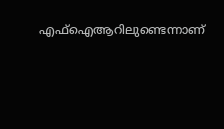എഫ്‌ഐആറിലുണ്ടെന്നാണ്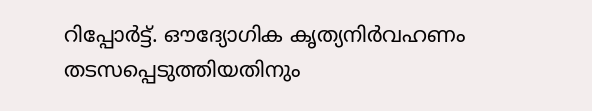റിപ്പോര്‍ട്ട്. ഔദ്യോഗിക കൃത്യനിര്‍വഹണം തടസപ്പെടുത്തിയതിനും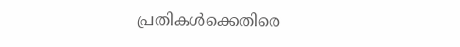പ്രതികള്‍ക്കെതിരെ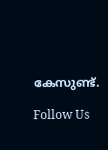കേസുണ്ട്.

Follow Us